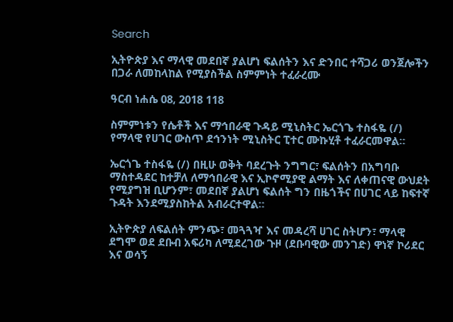Search

ኢትዮጵያ እና ማላዊ መደበኛ ያልሆነ ፍልሰትን እና ድንበር ተሻጋሪ ወንጀሎችን በጋራ ለመከላከል የሚያስችል ስምምነት ተፈራረሙ

ዓርብ ነሐሴ 08, 2018 118

ስምምነቱን የሴቶች እና ማኅበራዊ ጉዳይ ሚኒስትር ኤርጎጌ ተስፋዬ (/) የማላዊ የሀገር ውስጥ ደኅንነት ሚኒስትር ፒተር ሙኩሂቶ ተፈራርመዋል።

ኤርጎጌ ተስፋዬ (/) በዚሁ ወቅት ባደረጉት ንግግር፣ ፍልሰትን በአግባቡ ማስተዳደር ከተቻለ ለማኅበራዊ እና ኢኮኖሚያዊ ልማት እና ለቀጠናዊ ውህደት የሚያግዝ ቢሆንም፣ መደበኛ ያልሆነ ፍልሰት ግን በዜጎችና በሀገር ላይ ከፍተኛ ጉዳት እንደሚያስከትል አብራርተዋል።

ኢትዮጵያ ለፍልሰት ምንጭ፣ መጓጓዣ እና መዳረሻ ሀገር ስትሆን፣ ማላዊ ደግሞ ወደ ደቡብ አፍሪካ ለሚደረገው ጉዞ (ደቡባዊው መንገድ) ዋነኛ ኮሪደር እና ወሳኝ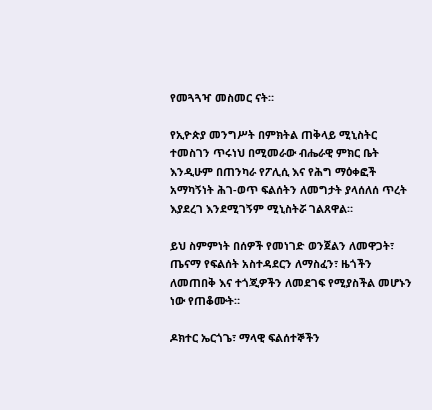የመጓጓዣ መስመር ናት።

የኢዮጵያ መንግሥት በምክትል ጠቅላይ ሚኒስትር ተመስገን ጥሩነህ በሚመራው ብሔራዊ ምክር ቤት እንዲሁም በጠንካራ የፖሊሲ እና የሕግ ማዕቀፎች አማካኝነት ሕገ-ወጥ ፍልሰትን ለመግታት ያላሰለሰ ጥረት እያደረገ እንደሚገኝም ሚኒስትሯ ገልጸዋል።

ይህ ስምምነት በሰዎች የመነገድ ወንጀልን ለመዋጋት፣ ጤናማ የፍልሰት አስተዳደርን ለማስፈን፣ ዜጎችን ለመጠበቅ እና ተጎጂዎችን ለመደገፍ የሚያስችል መሆኑን ነው የጠቆሙት።

ዶክተር ኤርጎጌ፣ ማላዊ ፍልሰተኞችን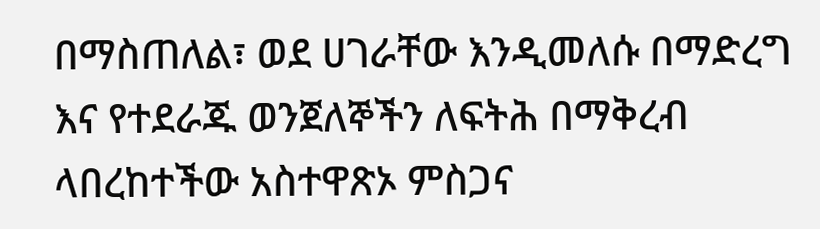በማስጠለል፣ ወደ ሀገራቸው እንዲመለሱ በማድረግ እና የተደራጁ ወንጀለኞችን ለፍትሕ በማቅረብ ላበረከተችው አስተዋጽኦ ምስጋና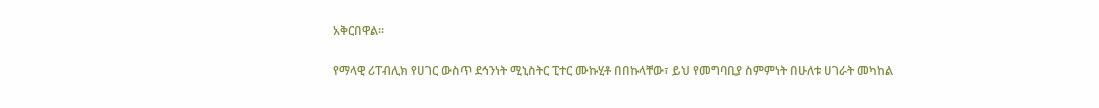አቅርበዋል።

የማላዊ ሪፐብሊክ የሀገር ውስጥ ደኅንነት ሚኒስትር ፒተር ሙኩሂቶ በበኩላቸው፣ ይህ የመግባቢያ ስምምነት በሁለቱ ሀገራት መካከል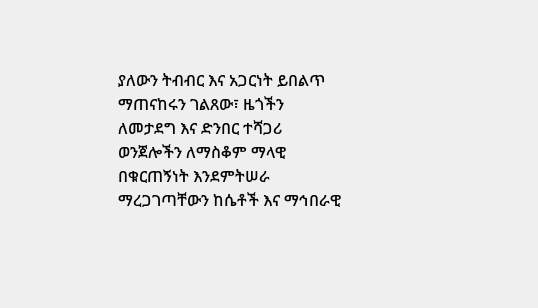ያለውን ትብብር እና አጋርነት ይበልጥ ማጠናከሩን ገልጸው፣ ዜጎችን ለመታደግ እና ድንበር ተሻጋሪ ወንጀሎችን ለማስቆም ማላዊ በቁርጠኝነት እንደምትሠራ ማረጋገጣቸውን ከሴቶች እና ማኅበራዊ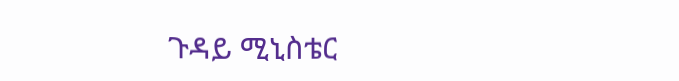ጉዳይ ሚኒስቴር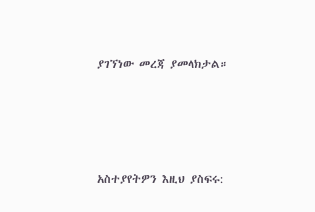ያገኘነው መረጃ ያመላክታል።





አስተያየትዎን እዚህ ያስፍሩ: